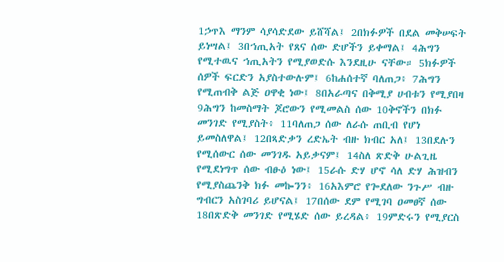1ኃጥእ ማንም ሳያሳድደው ይሸሻል፤ 2በክፉዎች በደል መቅሠፍት ይነሣል፤ 3በኀጢአት የጸና ሰው ድሆችን ይቀማል፤ 4ሕግን የሚተዉና ኀጢአትን የሚያወድሱ እንደዚሁ ናቸው። 5ክፉዎች ሰዎች ፍርድን አያስተውሉም፤ 6ከሐሰተኛ ባለጠጋ፥ 7ሕግን የሚጠብቅ ልጅ ዐዋቂ ነው፤ 8በአራጣና በቅሚያ ሀብቱን የሚያበዛ 9ሕግን ከመስማት ጆሮውን የሚመልስ ሰው 10ቅኖችን በክፉ መንገድ የሚያስት፥ 11ባለጠጋ ሰው ለራሱ ጠቢብ የሆነ ይመስለዋል፤ 12በጻድቃን ረድኤት ብዙ ክብር አለ፤ 13በደሉን የሚሰውር ሰው መንገዱ አይቃናም፤ 14ስለ ጽድቅ ሁልጊዜ የሚደነግጥ ሰው ብፁዕ ነው፤ 15ራሱ ድሃ ሆኖ ሳለ ድሃ ሕዝብን የሚያስጨንቅ ክፉ መኰንን፥ 16አእምሮ የጐደለው ንጉሥ ብዙ ግብርን አስገባሪ ይሆናል፤ 17በሰው ደም የሚገባ ዐመፀኛ ሰው 18በጽድቅ መንገድ የሚሄድ ሰው ይረዳል፥ 19ምድሩን የሚያርስ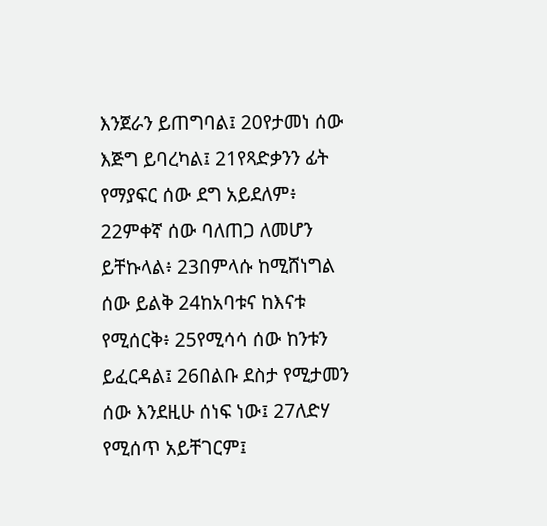እንጀራን ይጠግባል፤ 20የታመነ ሰው እጅግ ይባረካል፤ 21የጻድቃንን ፊት የማያፍር ሰው ደግ አይደለም፥ 22ምቀኛ ሰው ባለጠጋ ለመሆን ይቸኩላል፥ 23በምላሱ ከሚሸነግል ሰው ይልቅ 24ከአባቱና ከእናቱ የሚሰርቅ፥ 25የሚሳሳ ሰው ከንቱን ይፈርዳል፤ 26በልቡ ደስታ የሚታመን ሰው እንደዚሁ ሰነፍ ነው፤ 27ለድሃ የሚሰጥ አይቸገርም፤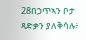28በኃጥኣን ቦታ ጻድቃን ያለቅሳሉ፥